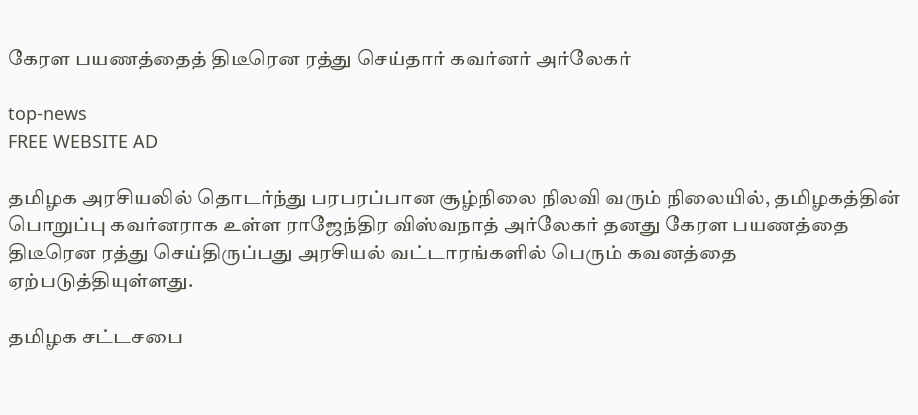கேரள பயணத்தைத் திடீரென ரத்து செய்தார் கவர்னர் அர்லேகர்

top-news
FREE WEBSITE AD

தமிழக அரசியலில் தொடர்ந்து பரபரப்பான சூழ்நிலை நிலவி வரும் நிலையில், தமிழகத்தின் பொறுப்பு கவர்னராக உள்ள ராஜேந்திர விஸ்வநாத் அர்லேகர் தனது கேரள பயணத்தை திடீரென ரத்து செய்திருப்பது அரசியல் வட்டாரங்களில் பெரும் கவனத்தை ஏற்படுத்தியுள்ளது.

தமிழக சட்டசபை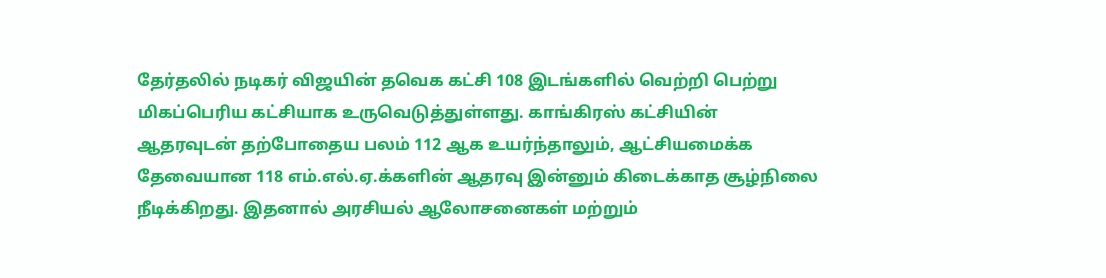தேர்தலில் நடிகர் விஜயின் தவெக கட்சி 108 இடங்களில் வெற்றி பெற்று மிகப்பெரிய கட்சியாக உருவெடுத்துள்ளது. காங்கிரஸ் கட்சியின் ஆதரவுடன் தற்போதைய பலம் 112 ஆக உயர்ந்தாலும், ஆட்சியமைக்க தேவையான 118 எம்.எல்.ஏ.க்களின் ஆதரவு இன்னும் கிடைக்காத சூழ்நிலை நீடிக்கிறது. இதனால் அரசியல் ஆலோசனைகள் மற்றும்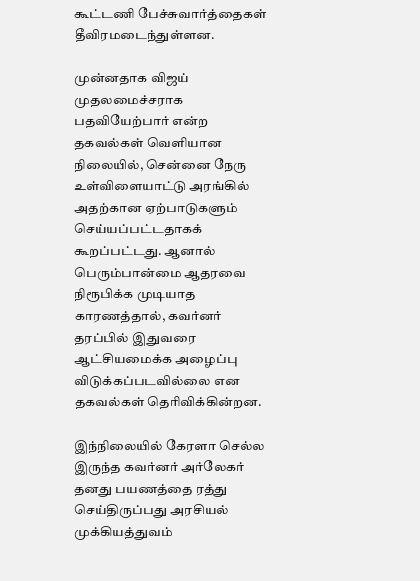கூட்டணி பேச்சுவார்த்தைகள் தீவிரமடைந்துள்ளன.

முன்னதாக விஜய் முதலமைச்சராக பதவியேற்பார் என்ற தகவல்கள் வெளியான நிலையில், சென்னை நேரு உள்விளையாட்டு அரங்கில் அதற்கான ஏற்பாடுகளும் செய்யப்பட்டதாகக் கூறப்பட்டது. ஆனால் பெரும்பான்மை ஆதரவை நிரூபிக்க முடியாத காரணத்தால், கவர்னர் தரப்பில் இதுவரை ஆட்சியமைக்க அழைப்பு விடுக்கப்படவில்லை என தகவல்கள் தெரிவிக்கின்றன.

இந்நிலையில் கேரளா செல்ல இருந்த கவர்னர் அர்லேகர் தனது பயணத்தை ரத்து செய்திருப்பது அரசியல் முக்கியத்துவம்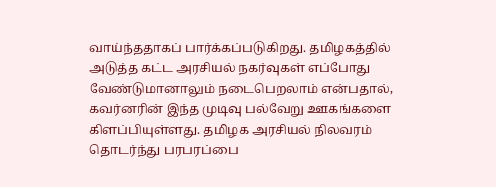வாய்ந்ததாகப் பார்க்கப்படுகிறது. தமிழகத்தில் அடுத்த கட்ட அரசியல் நகர்வுகள் எப்போது வேண்டுமானாலும் நடைபெறலாம் என்பதால், கவர்னரின் இந்த முடிவு பல்வேறு ஊகங்களை கிளப்பியுள்ளது. தமிழக அரசியல் நிலவரம் தொடர்ந்து பரபரப்பை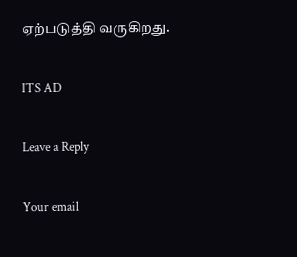ஏற்படுத்தி வருகிறது.

ITS AD

Leave a Reply

Your email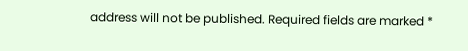address will not be published. Required fields are marked *